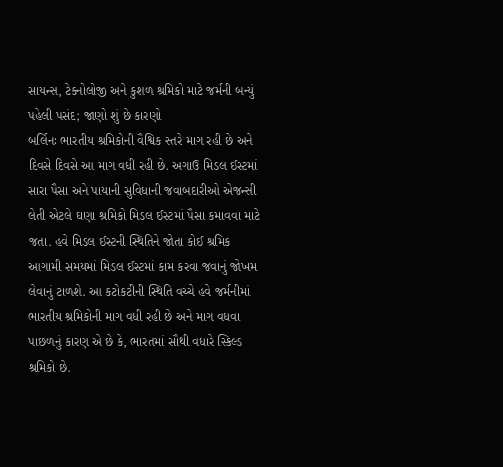સાયન્સ, ટેક્નોલોજી અને કુશળ શ્રમિકો માટે જર્મની બન્યું પહેલી પસંદ; જાણો શું છે કારણો
બર્લિનઃ ભારતીય શ્રમિકોની વૈશ્વિક સ્તરે માગ રહી છે અને દિવસે દિવસે આ માગ વધી રહી છે. અગાઉ મિડલ ઈસ્ટમાં સારા પૈસા અને પાયાની સુવિધાની જવાબદારીઓ એજન્સી લેતી એટલે ઘણા શ્રમિકો મિડલ ઈસ્ટમાં પૈસા કમાવવા માટે જતા. હવે મિડલ ઈસ્ટની સ્થિતિને જોતા કોઈ શ્રમિક આગામી સમયમાં મિડલ ઈસ્ટમાં કામ કરવા જવાનું જોખમ લેવાનું ટાળશે. આ કટોકટીની સ્થિતિ વચ્ચે હવે જર્મનીમાં ભારતીય શ્રમિકોની માગ વધી રહી છે અને માગ વધવા પાછળનું કારણ એ છે કે, ભારતમાં સૌથી વધારે સ્કિલ્ડ શ્રમિકો છે.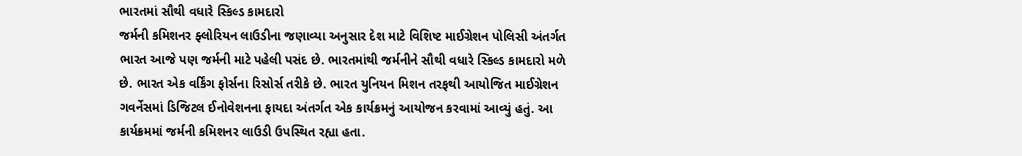ભારતમાં સૌથી વધારે સ્કિલ્ડ કામદારો
જર્મની કમિશનર ફ્લોરિયન લાઉડીના જણાવ્યા અનુસાર દેશ માટે વિશિષ્ટ માઈગ્રેશન પોલિસી અંતર્ગત ભારત આજે પણ જર્મની માટે પહેલી પસંદ છે. ભારતમાંથી જર્મનીને સૌથી વધારે સ્કિલ્ડ કામદારો મળે છે. ભારત એક વર્કિંગ ફોર્સના રિસોર્સ તરીકે છે. ભારત યુનિયન મિશન તરફથી આયોજિત માઈગ્રેશન ગવર્નેસમાં ડિજિટલ ઈનોવેશનના ફાયદા અંતર્ગત એક કાર્યક્રમનું આયોજન કરવામાં આવ્યું હતું. આ કાર્યક્રમમાં જર્મની કમિશનર લાઉડી ઉપસ્થિત રહ્યા હતા.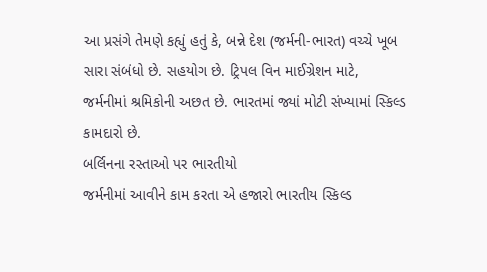આ પ્રસંગે તેમણે કહ્યું હતું કે, બન્ને દેશ (જર્મની-ભારત) વચ્ચે ખૂબ સારા સંબંધો છે. સહયોગ છે. ટ્રિપલ વિન માઈગ્રેશન માટે, જર્મનીમાં શ્રમિકોની અછત છે. ભારતમાં જ્યાં મોટી સંખ્યામાં સ્કિલ્ડ કામદારો છે.
બર્લિનના રસ્તાઓ પર ભારતીયો
જર્મનીમાં આવીને કામ કરતા એ હજારો ભારતીય સ્કિલ્ડ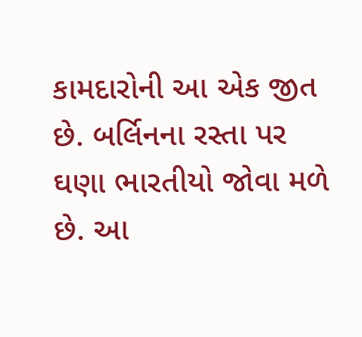કામદારોની આ એક જીત છે. બર્લિનના રસ્તા પર ઘણા ભારતીયો જોવા મળે છે. આ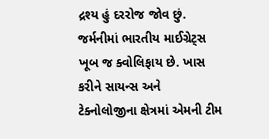દ્રશ્ય હું દરરોજ જોવ છું. જર્મનીમાં ભારતીય માઈગ્રેટ્સ ખૂબ જ ક્વોલિફાય છે. ખાસ કરીને સાયન્સ અને ટેક્નોલોજીના ક્ષેત્રમાં એમની ટીમ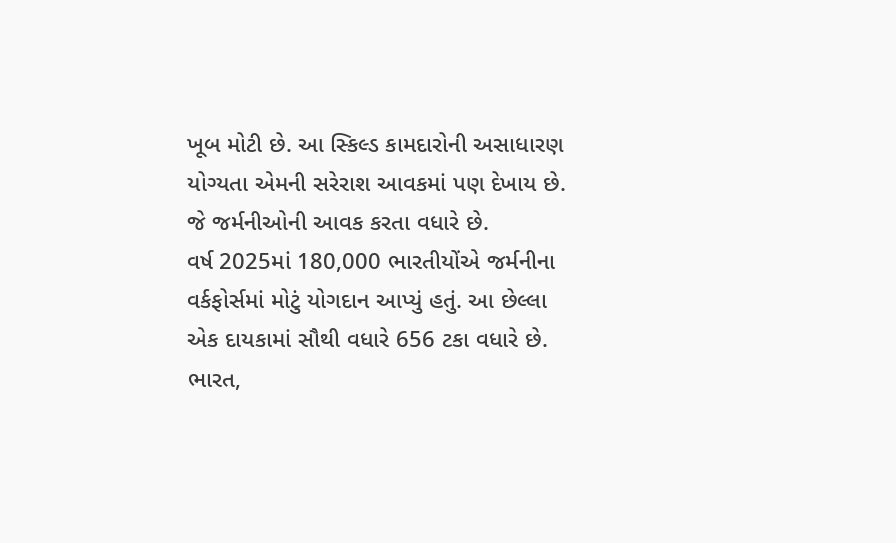ખૂબ મોટી છે. આ સ્કિલ્ડ કામદારોની અસાધારણ યોગ્યતા એમની સરેરાશ આવકમાં પણ દેખાય છે. જે જર્મનીઓની આવક કરતા વધારે છે.
વર્ષ 2025માં 180,000 ભારતીયોંએ જર્મનીના વર્કફોર્સમાં મોટું યોગદાન આપ્યું હતું. આ છેલ્લા એક દાયકામાં સૌથી વધારે 656 ટકા વધારે છે. ભારત,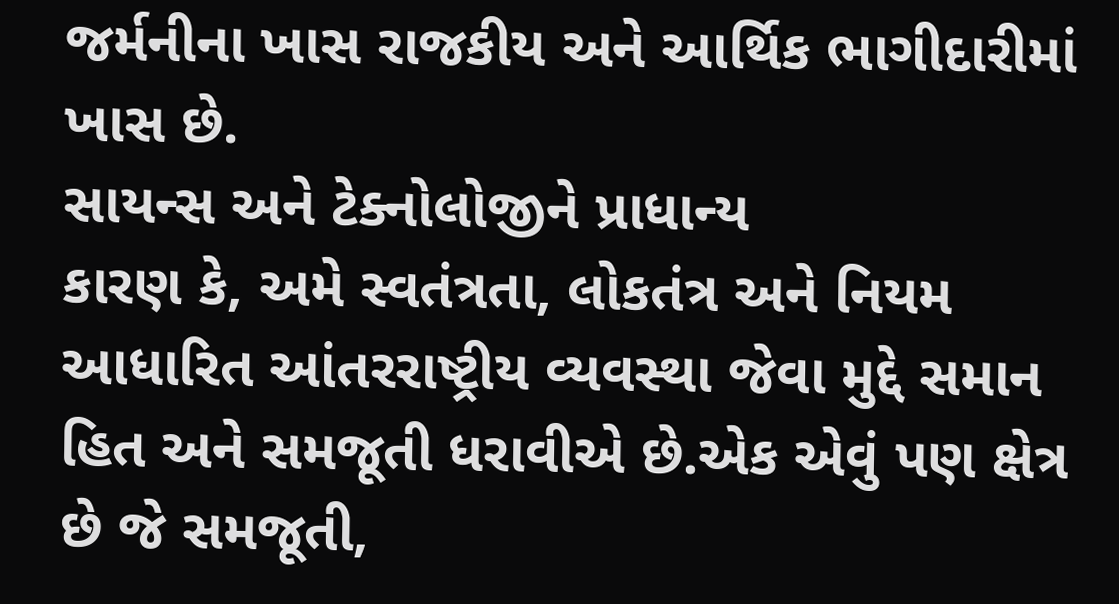જર્મનીના ખાસ રાજકીય અને આર્થિક ભાગીદારીમાં ખાસ છે.
સાયન્સ અને ટેક્નોલોજીને પ્રાધાન્ય
કારણ કે, અમે સ્વતંત્રતા, લોકતંત્ર અને નિયમ આધારિત આંતરરાષ્ટ્રીય વ્યવસ્થા જેવા મુદ્દે સમાન હિત અને સમજૂતી ધરાવીએ છે.એક એવું પણ ક્ષેત્ર છે જે સમજૂતી,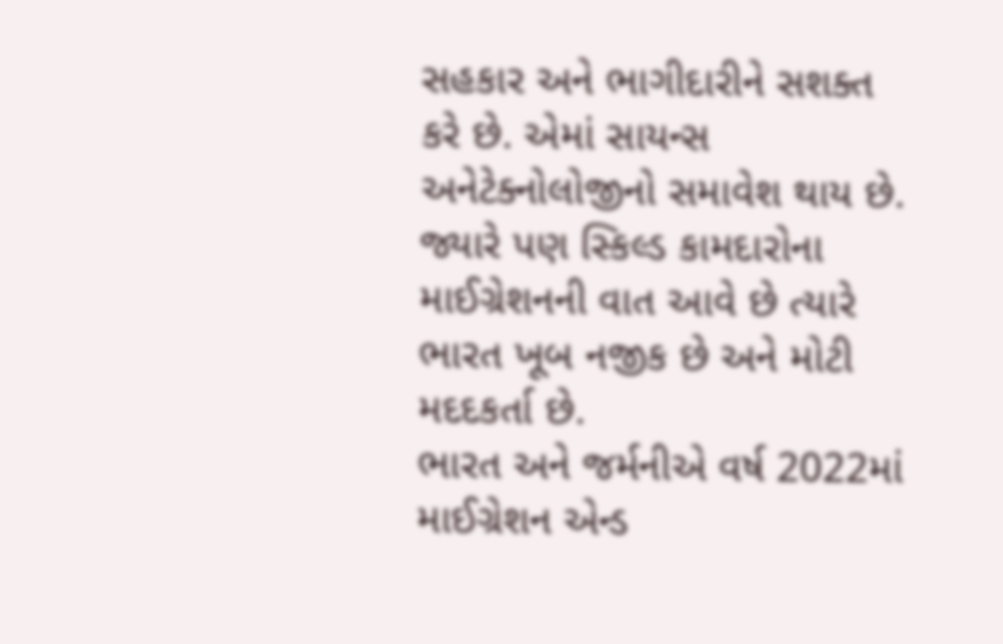સહકાર અને ભાગીદારીને સશક્ત કરે છે. એમાં સાયન્સ અનેટેક્નોલોજીનો સમાવેશ થાય છે. જ્યારે પણ સ્કિલ્ડ કામદારોના માઈગ્રેશનની વાત આવે છે ત્યારે ભારત ખૂબ નજીક છે અને મોટી મદદકર્તા છે.
ભારત અને જર્મનીએ વર્ષ 2022માં માઈગ્રેશન એન્ડ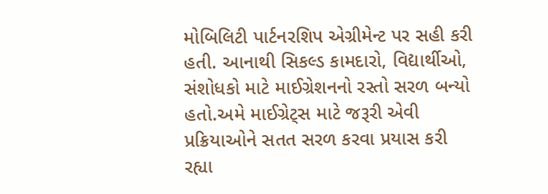મોબિલિટી પાર્ટનરશિપ એગ્રીમેન્ટ પર સહી કરી હતી. આનાથી સિકલ્ડ કામદારો, વિદ્યાર્થીઓ, સંશોધકો માટે માઈગ્રેશનનો રસ્તો સરળ બન્યો હતો.અમે માઈગ્રેટ્સ માટે જરૂરી એવી પ્રક્રિયાઓને સતત સરળ કરવા પ્રયાસ કરી રહ્યા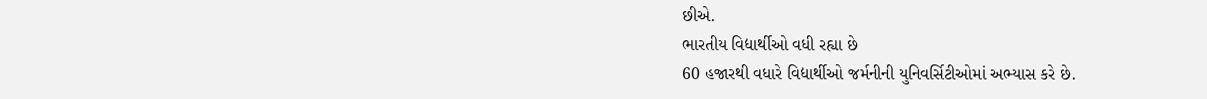છીએ.
ભારતીય વિદ્યાર્થીઓ વધી રહ્યા છે
60 હજારથી વધારે વિદ્યાર્થીઓ જર્મનીની યુનિવર્સિટીઓમાં અભ્યાસ કરે છે.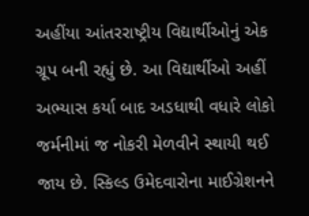અહીંયા આંતરરાષ્ટ્રીય વિદ્યાર્થીઓનું એક ગ્રૂપ બની રહ્યું છે. આ વિદ્યાર્થીઓ અહીં અભ્યાસ કર્યા બાદ અડધાથી વધારે લોકો જર્મનીમાં જ નોકરી મેળવીને સ્થાયી થઈ જાય છે. સ્કિલ્ડ ઉમેદવારોના માઈગ્રેશનને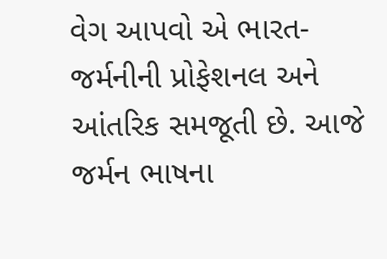વેગ આપવો એ ભારત-જર્મનીની પ્રોફેશનલ અને આંતરિક સમજૂતી છે. આજે જર્મન ભાષના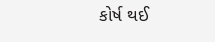કોર્ષ થઈ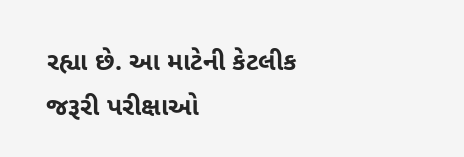રહ્યા છે. આ માટેની કેટલીક જરૂરી પરીક્ષાઓ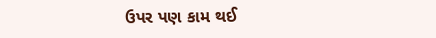ઉપર પણ કામ થઈ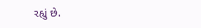રહ્યું છે.